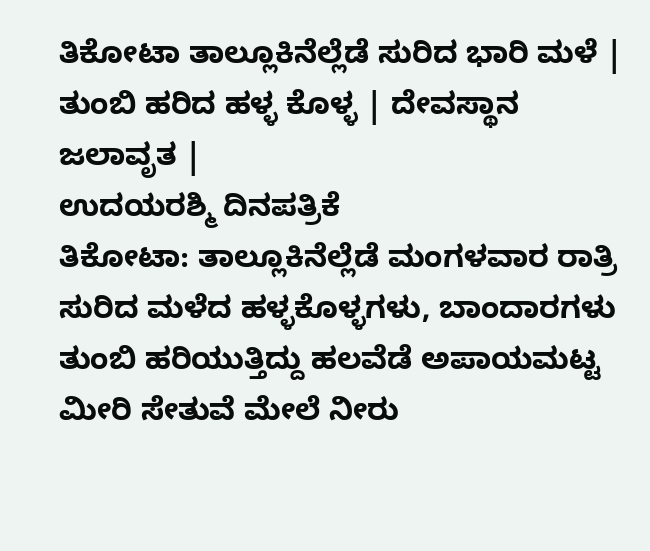ತಿಕೋಟಾ ತಾಲ್ಲೂಕಿನೆಲ್ಲೆಡೆ ಸುರಿದ ಭಾರಿ ಮಳೆ | ತುಂಬಿ ಹರಿದ ಹಳ್ಳ ಕೊಳ್ಳ | ದೇವಸ್ಥಾನ ಜಲಾವೃತ |
ಉದಯರಶ್ಮಿ ದಿನಪತ್ರಿಕೆ
ತಿಕೋಟಾ: ತಾಲ್ಲೂಕಿನೆಲ್ಲೆಡೆ ಮಂಗಳವಾರ ರಾತ್ರಿ ಸುರಿದ ಮಳೆದ ಹಳ್ಳಕೊಳ್ಳಗಳು, ಬಾಂದಾರಗಳು ತುಂಬಿ ಹರಿಯುತ್ತಿದ್ದು ಹಲವೆಡೆ ಅಪಾಯಮಟ್ಟ ಮೀರಿ ಸೇತುವೆ ಮೇಲೆ ನೀರು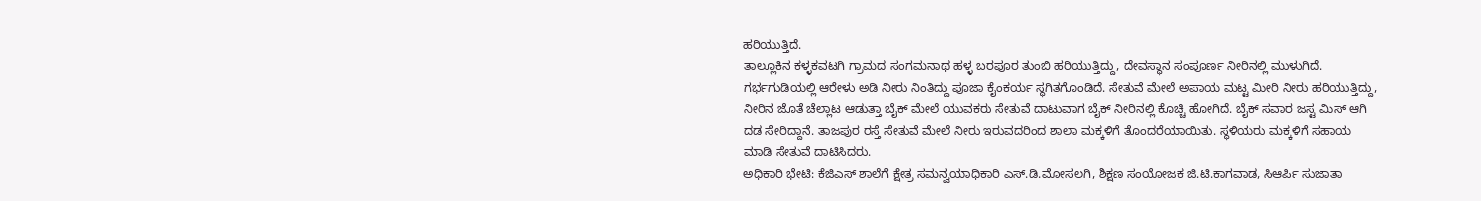ಹರಿಯುತ್ತಿದೆ.
ತಾಲ್ಲೂಕಿನ ಕಳ್ಳಕವಟಗಿ ಗ್ರಾಮದ ಸಂಗಮನಾಥ ಹಳ್ಳ ಬರಪೂರ ತುಂಬಿ ಹರಿಯುತ್ತಿದ್ದು, ದೇವಸ್ಥಾನ ಸಂಪೂರ್ಣ ನೀರಿನಲ್ಲಿ ಮುಳುಗಿದೆ. ಗರ್ಭಗುಡಿಯಲ್ಲಿ ಆರೇಳು ಅಡಿ ನೀರು ನಿಂತಿದ್ದು ಪೂಜಾ ಕೈಂಕರ್ಯ ಸ್ಥಗಿತಗೊಂಡಿದೆ. ಸೇತುವೆ ಮೇಲೆ ಅಪಾಯ ಮಟ್ಟ ಮೀರಿ ನೀರು ಹರಿಯುತ್ತಿದ್ದು, ನೀರಿನ ಜೊತೆ ಚೆಲ್ಲಾಟ ಆಡುತ್ತಾ ಬೈಕ್ ಮೇಲೆ ಯುವಕರು ಸೇತುವೆ ದಾಟುವಾಗ ಬೈಕ್ ನೀರಿನಲ್ಲಿ ಕೊಚ್ಚಿ ಹೋಗಿದೆ. ಬೈಕ್ ಸವಾರ ಜಸ್ಟ ಮಿಸ್ ಆಗಿ ದಡ ಸೇರಿದ್ದಾನೆ. ತಾಜಪುರ ರಸ್ತೆ ಸೇತುವೆ ಮೇಲೆ ನೀರು ಇರುವದರಿಂದ ಶಾಲಾ ಮಕ್ಕಳಿಗೆ ತೊಂದರೆಯಾಯಿತು. ಸ್ಥಳಿಯರು ಮಕ್ಕಳಿಗೆ ಸಹಾಯ ಮಾಡಿ ಸೇತುವೆ ದಾಟಿಸಿದರು.
ಅಧಿಕಾರಿ ಭೇಟಿ: ಕೆಜಿಎಸ್ ಶಾಲೆಗೆ ಕ್ಷೇತ್ರ ಸಮನ್ವಯಾಧಿಕಾರಿ ಎಸ್.ಡಿ.ಮೋಸಲಗಿ, ಶಿಕ್ಷಣ ಸಂಯೋಜಕ ಜಿ.ಟಿ.ಕಾಗವಾಡ, ಸಿಆರ್ಪಿ ಸುಜಾತಾ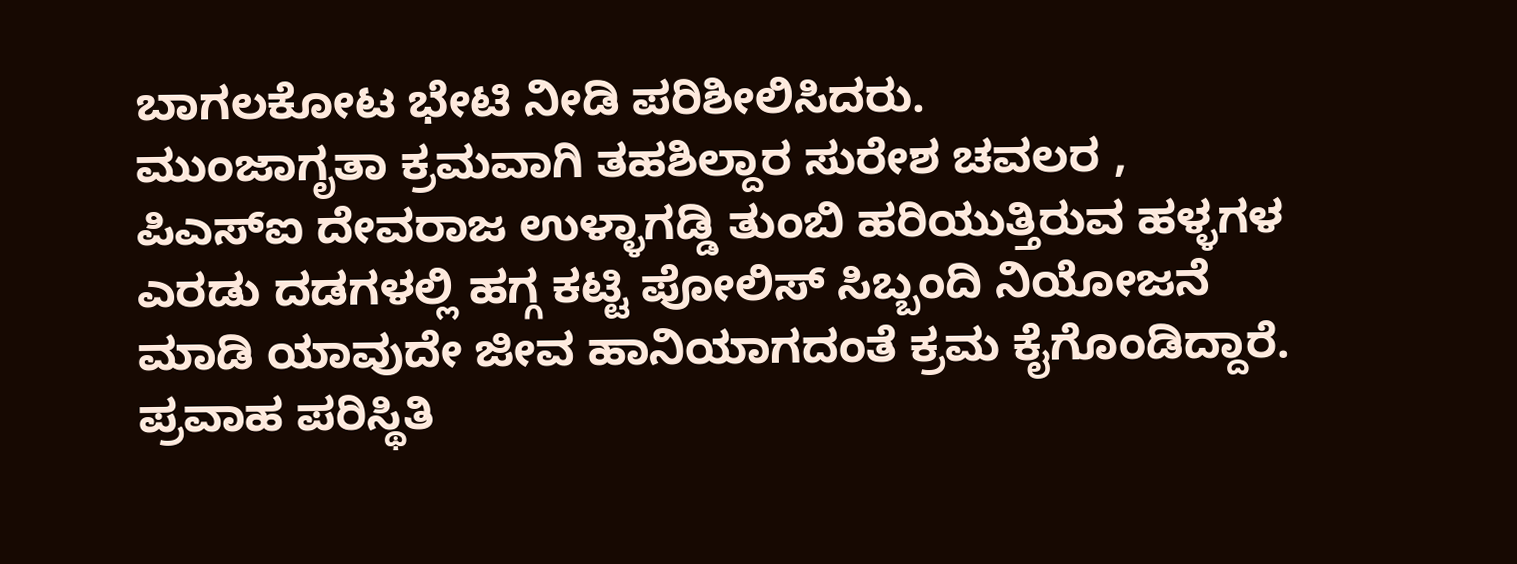ಬಾಗಲಕೋಟ ಭೇಟಿ ನೀಡಿ ಪರಿಶೀಲಿಸಿದರು.
ಮುಂಜಾಗೃತಾ ಕ್ರಮವಾಗಿ ತಹಶಿಲ್ದಾರ ಸುರೇಶ ಚವಲರ , ಪಿಎಸ್ಐ ದೇವರಾಜ ಉಳ್ಳಾಗಡ್ಡಿ ತುಂಬಿ ಹರಿಯುತ್ತಿರುವ ಹಳ್ಳಗಳ ಎರಡು ದಡಗಳಲ್ಲಿ ಹಗ್ಗ ಕಟ್ಟಿ ಪೋಲಿಸ್ ಸಿಬ್ಬಂದಿ ನಿಯೋಜನೆ ಮಾಡಿ ಯಾವುದೇ ಜೀವ ಹಾನಿಯಾಗದಂತೆ ಕ್ರಮ ಕೈಗೊಂಡಿದ್ದಾರೆ.
ಪ್ರವಾಹ ಪರಿಸ್ಥಿತಿ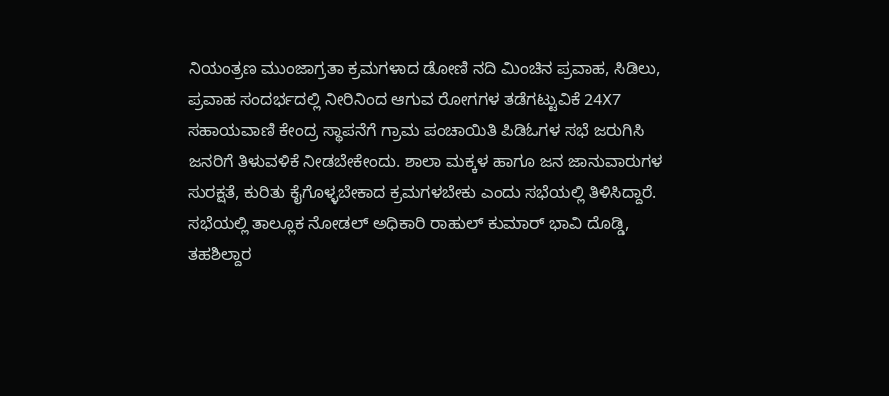ನಿಯಂತ್ರಣ ಮುಂಜಾಗ್ರತಾ ಕ್ರಮಗಳಾದ ಡೋಣಿ ನದಿ ಮಿಂಚಿನ ಪ್ರವಾಹ, ಸಿಡಿಲು, ಪ್ರವಾಹ ಸಂದರ್ಭದಲ್ಲಿ ನೀರಿನಿಂದ ಆಗುವ ರೋಗಗಳ ತಡೆಗಟ್ಟುವಿಕೆ 24X7 ಸಹಾಯವಾಣಿ ಕೇಂದ್ರ ಸ್ಥಾಪನೆಗೆ ಗ್ರಾಮ ಪಂಚಾಯಿತಿ ಪಿಡಿಓಗಳ ಸಭೆ ಜರುಗಿಸಿ ಜನರಿಗೆ ತಿಳುವಳಿಕೆ ನೀಡಬೇಕೇಂದು. ಶಾಲಾ ಮಕ್ಕಳ ಹಾಗೂ ಜನ ಜಾನುವಾರುಗಳ ಸುರಕ್ಷತೆ, ಕುರಿತು ಕೈಗೊಳ್ಳಬೇಕಾದ ಕ್ರಮಗಳಬೇಕು ಎಂದು ಸಭೆಯಲ್ಲಿ ತಿಳಿಸಿದ್ದಾರೆ.
ಸಭೆಯಲ್ಲಿ ತಾಲ್ಲೂಕ ನೋಡಲ್ ಅಧಿಕಾರಿ ರಾಹುಲ್ ಕುಮಾರ್ ಭಾವಿ ದೊಡ್ಡಿ, ತಹಶಿಲ್ದಾರ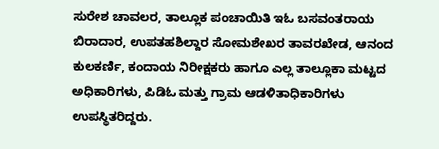ಸುರೇಶ ಚಾವಲರ, ತಾಲ್ಲೂಕ ಪಂಚಾಯಿತಿ ಇಓ ಬಸವಂತರಾಯ ಬಿರಾದಾರ, ಉಪತಹಶಿಲ್ದಾರ ಸೋಮಶೇಖರ ತಾವರಖೇಡ, ಆನಂದ ಕುಲಕರ್ಣಿ, ಕಂದಾಯ ನಿರೀಕ್ಷಕರು ಹಾಗೂ ಎಲ್ಲ ತಾಲ್ಲೂಕಾ ಮಟ್ಟದ ಅಧಿಕಾರಿಗಳು, ಪಿಡಿಓ ಮತ್ತು ಗ್ರಾಮ ಆಡಳಿತಾಧಿಕಾರಿಗಳು ಉಪಸ್ಥಿತರಿದ್ದರು.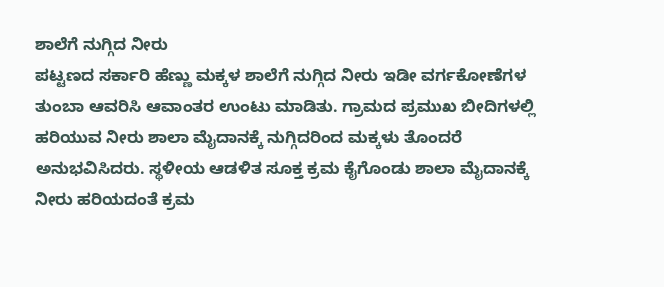ಶಾಲೆಗೆ ನುಗ್ಗಿದ ನೀರು
ಪಟ್ಟಣದ ಸರ್ಕಾರಿ ಹೆಣ್ಣು ಮಕ್ಕಳ ಶಾಲೆಗೆ ನುಗ್ಗಿದ ನೀರು ಇಡೀ ವರ್ಗಕೋಣೆಗಳ ತುಂಬಾ ಆವರಿಸಿ ಆವಾಂತರ ಉಂಟು ಮಾಡಿತು. ಗ್ರಾಮದ ಪ್ರಮುಖ ಬೀದಿಗಳಲ್ಲಿ ಹರಿಯುವ ನೀರು ಶಾಲಾ ಮೈದಾನಕ್ಕೆ ನುಗ್ಗಿದರಿಂದ ಮಕ್ಕಳು ತೊಂದರೆ ಅನುಭವಿಸಿದರು. ಸ್ಥಳೀಯ ಆಡಳಿತ ಸೂಕ್ತ ಕ್ರಮ ಕೈಗೊಂಡು ಶಾಲಾ ಮೈದಾನಕ್ಕೆ ನೀರು ಹರಿಯದಂತೆ ಕ್ರಮ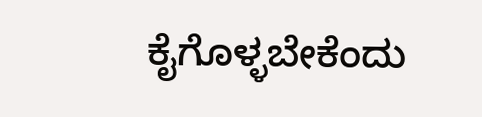ಕೈಗೊಳ್ಳಬೇಕೆಂದು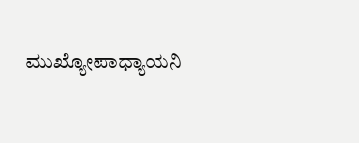ಮುಖ್ಯೋಪಾಧ್ಯಾಯನಿ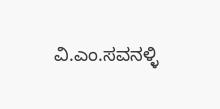ವಿ.ಎಂ.ಸವನಳ್ಳಿ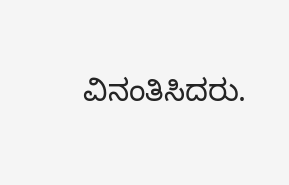ವಿನಂತಿಸಿದರು.